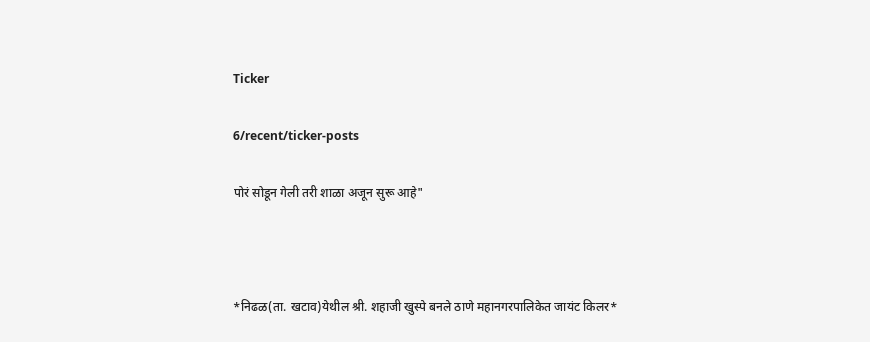Ticker

6/recent/ticker-posts

पोरं सोडून गेली तरी शाळा अजून सुरू आहे"



*निढळ(ता. खटाव)येथील श्री. शहाजी खुस्पे बनले ठाणे महानगरपालिकेत जाय‌ंट किलर*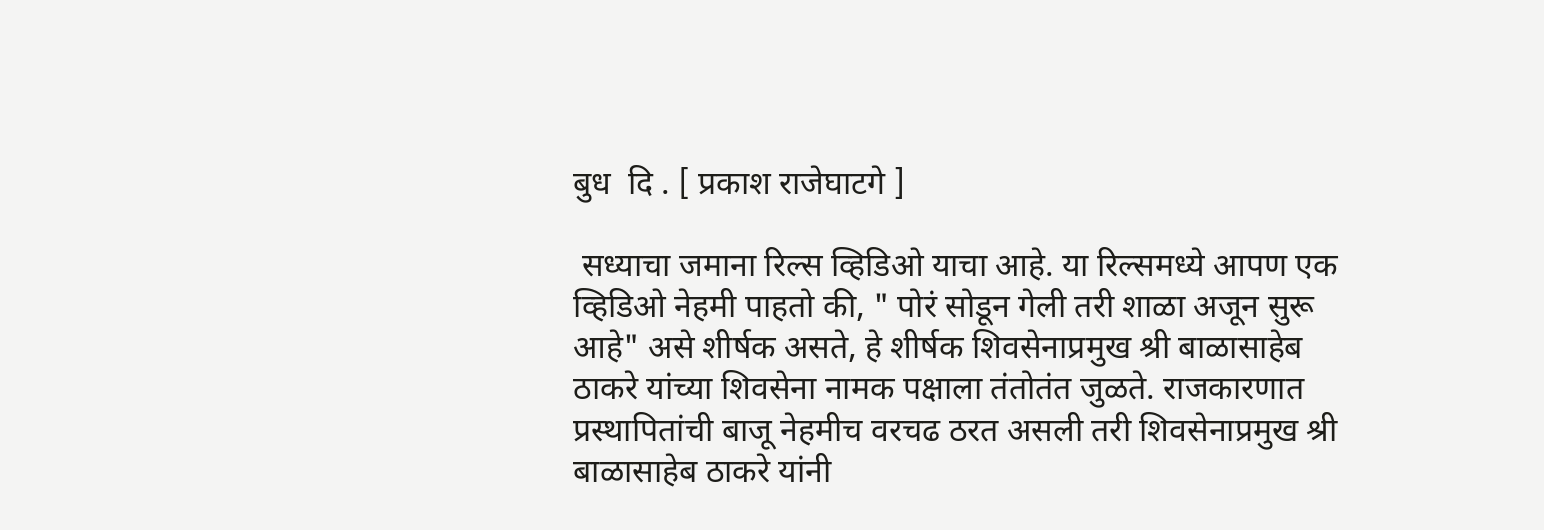बुध  दि . [ प्रकाश राजेघाटगे ]

 सध्याचा जमाना रिल्स व्हिडिओ याचा आहे. या रिल्समध्ये आपण एक व्हिडिओ नेहमी पाहतो की, " पोरं सोडून गेली तरी शाळा अजून सुरू आहे" असे शीर्षक असते, हे शीर्षक शिवसेनाप्रमुख श्री बाळासाहेब ठाकरे यांच्या शिवसेना नामक पक्षाला तंतोतंत जुळते. राजकारणात प्रस्थापितांची बाजू नेहमीच वरचढ ठरत असली तरी शिवसेनाप्रमुख श्री बाळासाहेब ठाकरे यांनी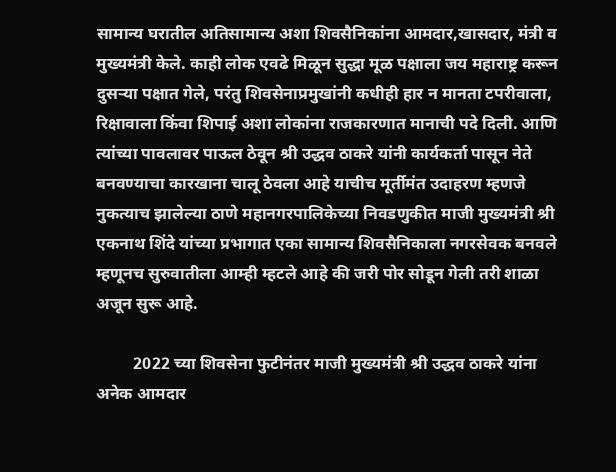सामान्य घरातील अतिसामान्य अशा शिवसैनिकांना आमदार,खासदार, मंत्री व मुख्यमंत्री केले. काही लोक एवढे मिळून सुद्धा मूळ पक्षाला जय महाराष्ट्र करून दुसऱ्या पक्षात गेले, परंतु शिवसेनाप्रमुखांनी कधीही हार न मानता टपरीवाला, रिक्षावाला किंवा शिपाई अशा लोकांना राजकारणात मानाची पदे दिली. आणि त्यांच्या पावलावर पाऊल ठेवून श्री उद्धव ठाकरे यांनी कार्यकर्ता पासून नेते बनवण्याचा कारखाना चालू ठेवला आहे याचीच मूर्तीमंत उदाहरण म्हणजे नुकत्याच झालेल्या ठाणे महानगरपालिकेच्या निवडणुकीत माजी मुख्यमंत्री श्री एकनाथ शिंदे यांच्या प्रभागात एका सामान्य शिवसैनिकाला नगरसेवक बनवले म्हणूनच सुरुवातीला आम्ही म्हटले आहे की जरी पोर सोडून गेली तरी शाळा अजून सुरू आहे.

         2022 च्या शिवसेना फुटीनंतर माजी मुख्यमंत्री श्री उद्धव ठाकरे यांना अनेक आमदार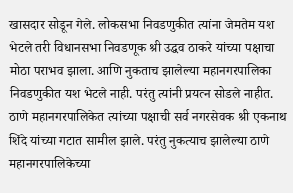खासदार सोडून गेले. लोकसभा निवडणुकीत त्यांना जेमतेम यश भेटले तरी विधानसभा निवडणूक श्री उद्धव ठाकरे यांच्या पक्षाचा मोठा पराभव झाला. आणि नुकताच झालेल्या महानगरपालिका निवडणुकीत यश भेटले नाही. परंतु त्यांनी प्रयत्न सोडले नाहीत. ठाणे महानगरपालिकेत त्यांच्या पक्षाची सर्व नगरसेवक श्री एकनाथ शिंदे यांच्या गटात सामील झाले. परंतु नुकत्याच झालेल्या ठाणे महानगरपालिकेच्या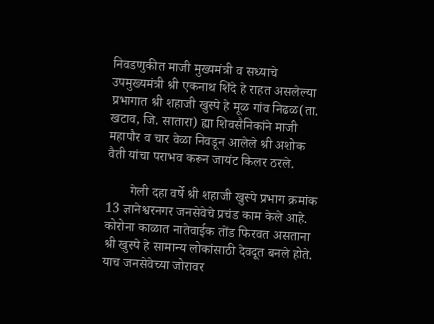निवडणुकीत माजी मुख्यमंत्री व सध्याचे उपमुख्यमंत्री श्री एकनाथ शिंदे हे राहत असलेल्या प्रभागात श्री शहाजी खुस्पे हे मूळ गांव निढळ(ता. खटाव, जि. सातारा) ह्या शिवसैनिकांने माजी महापौर व चार वेळा निवडून आलेले श्री अशोक वैती यांचा पराभव करून जायंट किलर ठरले.

       गेली दहा वर्षे श्री शहाजी खुस्पे प्रभाग क्रमांक 13 ज्ञानेश्वरनगर जनसेवेचे प्रचंड काम केले आहे. कोरोना काळात नातेवाईक तोंड फिरवत असताना श्री खुस्पे हे सामान्य लोकांसाठी देवदूत बनले होते. याच जनसेवेच्या जोरावर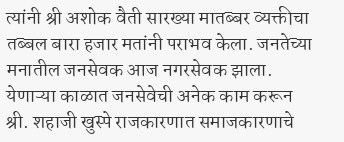त्यांनी श्री अशोक वैती सारख्या मातब्बर व्यक्तीचा तब्बल बारा हजार मतांनी पराभव केला. जनतेच्या मनातील जनसेवक आज नगरसेवक झाला. येणाऱ्या काळात जनसेवेची अनेक काम करून श्री. शहाजी खुस्पे राजकारणात समाजकारणाचे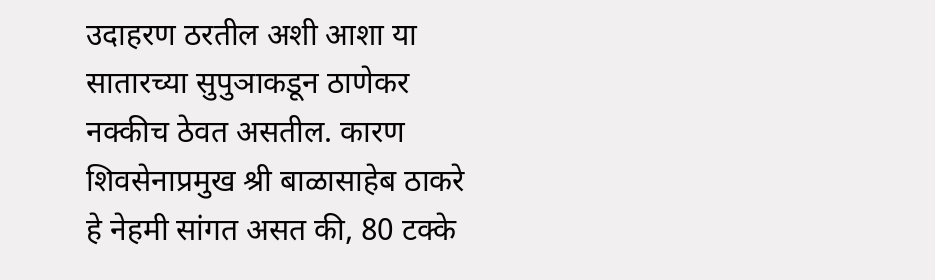उदाहरण ठरतील अशी आशा या सातारच्या सुपुञाकडून ठाणेकर नक्कीच ठेवत असतील. कारण  शिवसेनाप्रमुख श्री बाळासाहेब ठाकरे हे नेहमी सांगत असत की, 80 टक्के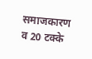समाजकारण व 20 टक्के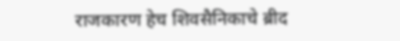राजकारण हेच शिवसैनिकाचे ब्रीद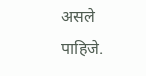असले पाहिजे.